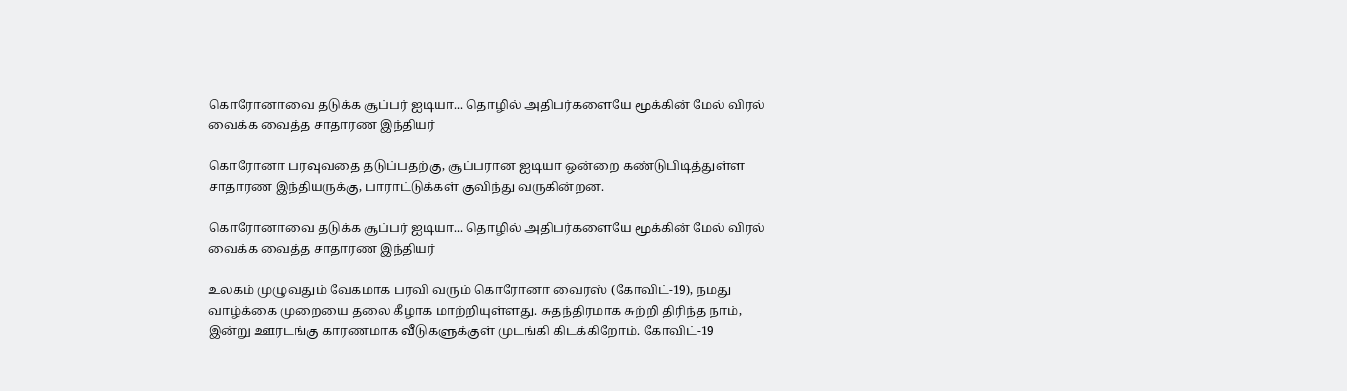கொரோனாவை தடுக்க சூப்பர் ஐடியா... தொழில் அதிபர்களையே மூக்கின் மேல் விரல் வைக்க வைத்த சாதாரண இந்தியர்

கொரோனா பரவுவதை தடுப்பதற்கு, சூப்பரான ஐடியா ஒன்றை கண்டுபிடித்துள்ள சாதாரண இந்தியருக்கு, பாராட்டுக்கள் குவிந்து வருகின்றன.

கொரோனாவை தடுக்க சூப்பர் ஐடியா... தொழில் அதிபர்களையே மூக்கின் மேல் விரல் வைக்க வைத்த சாதாரண இந்தியர்

உலகம் முழுவதும் வேகமாக பரவி வரும் கொரோனா வைரஸ் (கோவிட்-19), நமது வாழ்க்கை முறையை தலை கீழாக மாற்றியுள்ளது. சுதந்திரமாக சுற்றி திரிந்த நாம், இன்று ஊரடங்கு காரணமாக வீடுகளுக்குள் முடங்கி கிடக்கிறோம். கோவிட்-19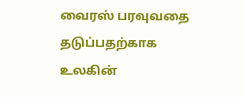வைரஸ் பரவுவதை தடுப்பதற்காக உலகின்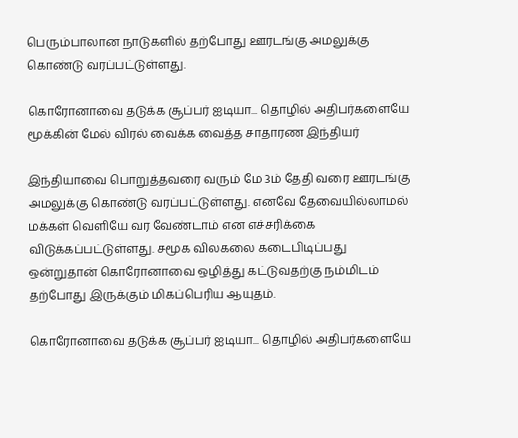பெரும்பாலான நாடுகளில் தற்போது ஊரடங்கு அமலுக்கு கொண்டு வரப்பட்டுள்ளது.

கொரோனாவை தடுக்க சூப்பர் ஐடியா... தொழில் அதிபர்களையே மூக்கின் மேல் விரல் வைக்க வைத்த சாதாரண இந்தியர்

இந்தியாவை பொறுத்தவரை வரும் மே 3ம் தேதி வரை ஊரடங்கு அமலுக்கு கொண்டு வரப்பட்டுள்ளது. எனவே தேவையில்லாமல் மக்கள் வெளியே வர வேண்டாம் என எச்சரிக்கை விடுக்கப்பட்டுள்ளது. சமூக விலகலை கடைபிடிப்பது ஒன்றுதான் கொரோனாவை ஒழித்து கட்டுவதற்கு நம்மிடம் தற்போது இருக்கும் மிகப்பெரிய ஆயுதம்.

கொரோனாவை தடுக்க சூப்பர் ஐடியா... தொழில் அதிபர்களையே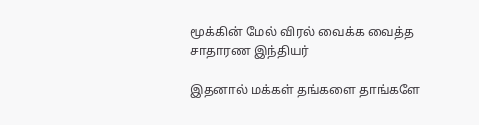மூக்கின் மேல் விரல் வைக்க வைத்த சாதாரண இந்தியர்

இதனால் மக்கள் தங்களை தாங்களே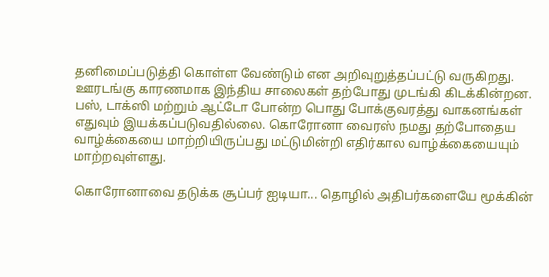தனிமைப்படுத்தி கொள்ள வேண்டும் என அறிவுறுத்தப்பட்டு வருகிறது. ஊரடங்கு காரணமாக இந்திய சாலைகள் தற்போது முடங்கி கிடக்கின்றன. பஸ், டாக்ஸி மற்றும் ஆட்டோ போன்ற பொது போக்குவரத்து வாகனங்கள் எதுவும் இயக்கப்படுவதில்லை. கொரோனா வைரஸ் நமது தற்போதைய வாழ்க்கையை மாற்றியிருப்பது மட்டுமின்றி எதிர்கால வாழ்க்கையையும் மாற்றவுள்ளது.

கொரோனாவை தடுக்க சூப்பர் ஐடியா... தொழில் அதிபர்களையே மூக்கின்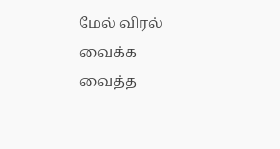மேல் விரல் வைக்க வைத்த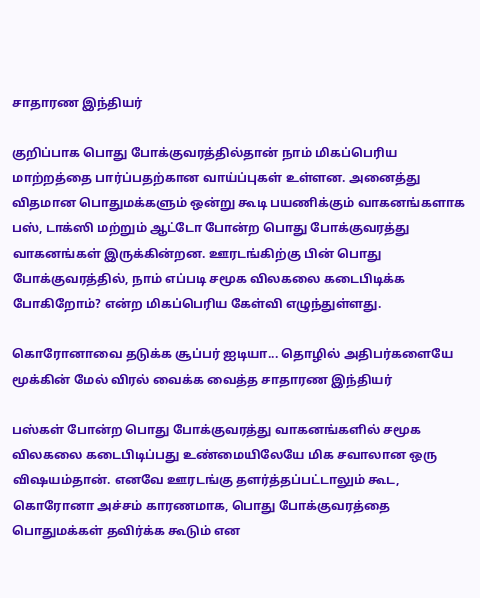சாதாரண இந்தியர்

குறிப்பாக பொது போக்குவரத்தில்தான் நாம் மிகப்பெரிய மாற்றத்தை பார்ப்பதற்கான வாய்ப்புகள் உள்ளன. அனைத்து விதமான பொதுமக்களும் ஒன்று கூடி பயணிக்கும் வாகனங்களாக பஸ், டாக்ஸி மற்றும் ஆட்டோ போன்ற பொது போக்குவரத்து வாகனங்கள் இருக்கின்றன. ஊரடங்கிற்கு பின் பொது போக்குவரத்தில், நாம் எப்படி சமூக விலகலை கடைபிடிக்க போகிறோம்? என்ற மிகப்பெரிய கேள்வி எழுந்துள்ளது.

கொரோனாவை தடுக்க சூப்பர் ஐடியா... தொழில் அதிபர்களையே மூக்கின் மேல் விரல் வைக்க வைத்த சாதாரண இந்தியர்

பஸ்கள் போன்ற பொது போக்குவரத்து வாகனங்களில் சமூக விலகலை கடைபிடிப்பது உண்மையிலேயே மிக சவாலான ஒரு விஷயம்தான். எனவே ஊரடங்கு தளர்த்தப்பட்டாலும் கூட, கொரோனா அச்சம் காரணமாக, பொது போக்குவரத்தை பொதுமக்கள் தவிர்க்க கூடும் என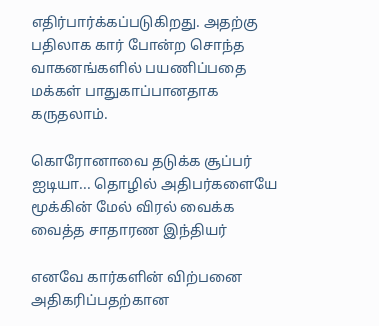எதிர்பார்க்கப்படுகிறது. அதற்கு பதிலாக கார் போன்ற சொந்த வாகனங்களில் பயணிப்பதை மக்கள் பாதுகாப்பானதாக கருதலாம்.

கொரோனாவை தடுக்க சூப்பர் ஐடியா... தொழில் அதிபர்களையே மூக்கின் மேல் விரல் வைக்க வைத்த சாதாரண இந்தியர்

எனவே கார்களின் விற்பனை அதிகரிப்பதற்கான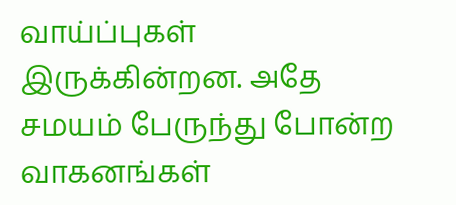வாய்ப்புகள் இருக்கின்றன. அதே சமயம் பேருந்து போன்ற வாகனங்கள்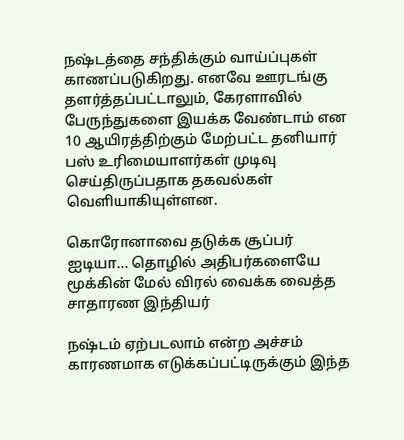நஷ்டத்தை சந்திக்கும் வாய்ப்புகள் காணப்படுகிறது. எனவே ஊரடங்கு தளர்த்தப்பட்டாலும், கேரளாவில் பேருந்துகளை இயக்க வேண்டாம் என 10 ஆயிரத்திற்கும் மேற்பட்ட தனியார் பஸ் உரிமையாளர்கள் முடிவு செய்திருப்பதாக தகவல்கள் வெளியாகியுள்ளன.

கொரோனாவை தடுக்க சூப்பர் ஐடியா... தொழில் அதிபர்களையே மூக்கின் மேல் விரல் வைக்க வைத்த சாதாரண இந்தியர்

நஷ்டம் ஏற்படலாம் என்ற அச்சம் காரணமாக எடுக்கப்பட்டிருக்கும் இந்த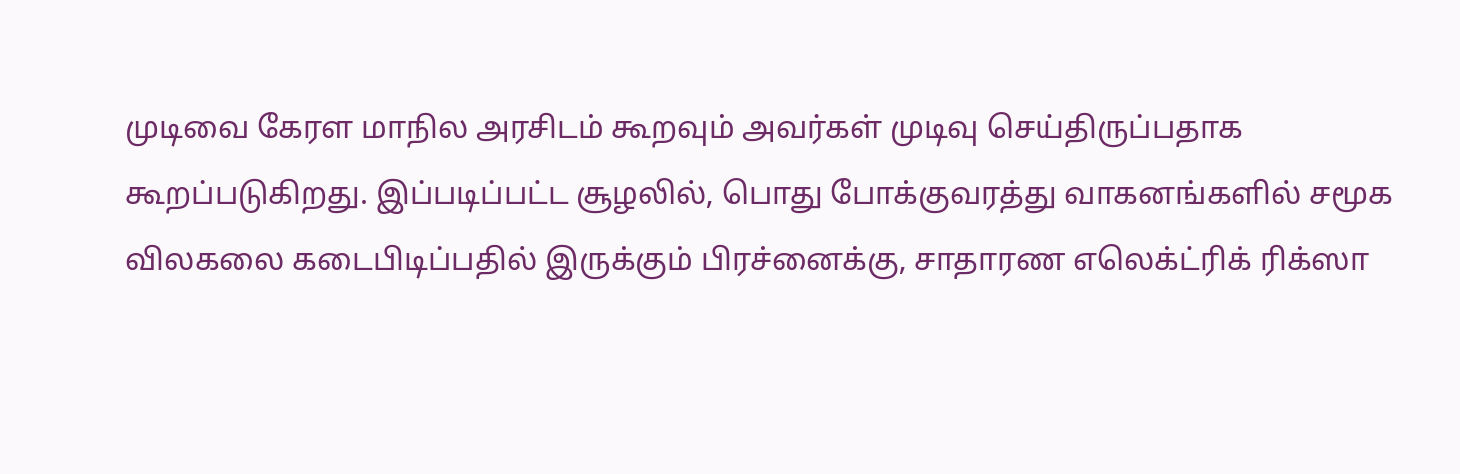முடிவை கேரள மாநில அரசிடம் கூறவும் அவர்கள் முடிவு செய்திருப்பதாக கூறப்படுகிறது. இப்படிப்பட்ட சூழலில், பொது போக்குவரத்து வாகனங்களில் சமூக விலகலை கடைபிடிப்பதில் இருக்கும் பிரச்னைக்கு, சாதாரண எலெக்ட்ரிக் ரிக்ஸா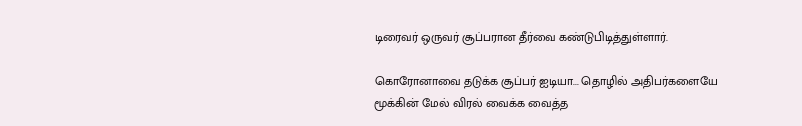டிரைவர் ஒருவர் சூப்பரான தீர்வை கண்டுபிடித்துள்ளார்.

கொரோனாவை தடுக்க சூப்பர் ஐடியா... தொழில் அதிபர்களையே மூக்கின் மேல் விரல் வைக்க வைத்த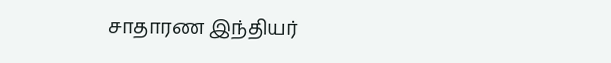சாதாரண இந்தியர்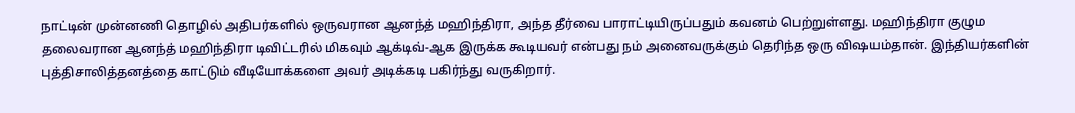நாட்டின் முன்னணி தொழில் அதிபர்களில் ஒருவரான ஆனந்த் மஹிந்திரா, அந்த தீர்வை பாராட்டியிருப்பதும் கவனம் பெற்றுள்ளது. மஹிந்திரா குழும தலைவரான ஆனந்த் மஹிந்திரா டிவிட்டரில் மிகவும் ஆக்டிவ்-ஆக இருக்க கூடியவர் என்பது நம் அனைவருக்கும் தெரிந்த ஒரு விஷயம்தான். இந்தியர்களின் புத்திசாலித்தனத்தை காட்டும் வீடியோக்களை அவர் அடிக்கடி பகிர்ந்து வருகிறார்.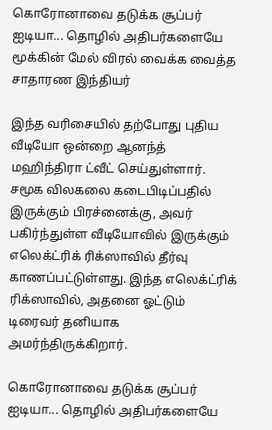கொரோனாவை தடுக்க சூப்பர் ஐடியா... தொழில் அதிபர்களையே மூக்கின் மேல் விரல் வைக்க வைத்த சாதாரண இந்தியர்

இந்த வரிசையில் தற்போது புதிய வீடியோ ஒன்றை ஆனந்த் மஹிந்திரா ட்வீட் செய்துள்ளார். சமூக விலகலை கடைபிடிப்பதில் இருக்கும் பிரச்னைக்கு, அவர் பகிர்ந்துள்ள வீடியோவில் இருக்கும் எலெக்ட்ரிக் ரிக்ஸாவில் தீர்வு காணப்பட்டுள்ளது. இந்த எலெக்ட்ரிக் ரிக்ஸாவில், அதனை ஓட்டும் டிரைவர் தனியாக அமர்ந்திருக்கிறார்.

கொரோனாவை தடுக்க சூப்பர் ஐடியா... தொழில் அதிபர்களையே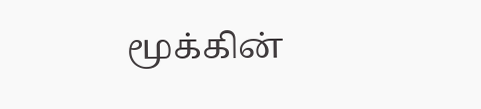மூக்கின்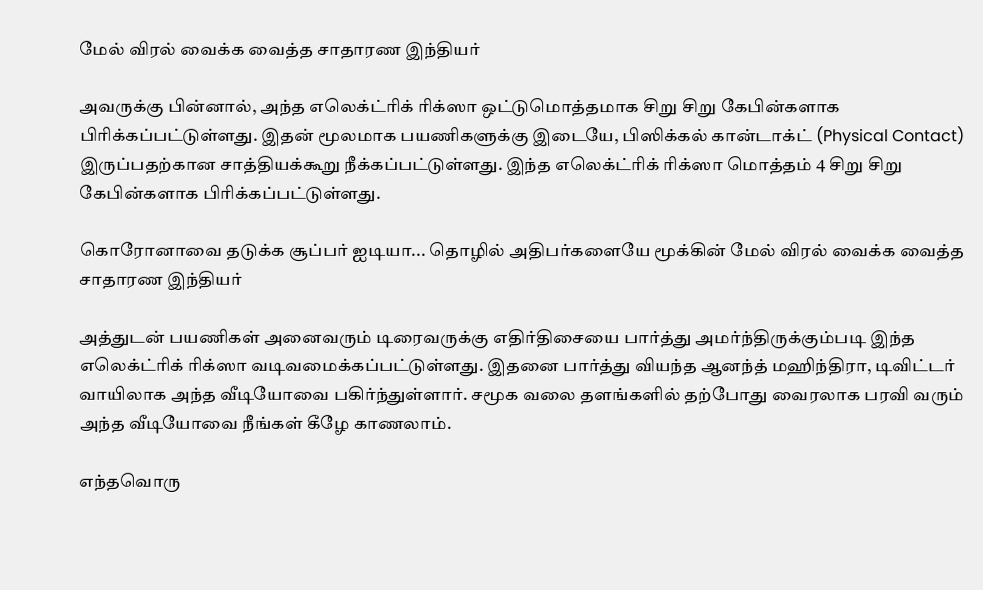மேல் விரல் வைக்க வைத்த சாதாரண இந்தியர்

அவருக்கு பின்னால், அந்த எலெக்ட்ரிக் ரிக்ஸா ஒட்டுமொத்தமாக சிறு சிறு கேபின்களாக பிரிக்கப்பட்டுள்ளது. இதன் மூலமாக பயணிகளுக்கு இடையே, பிஸிக்கல் கான்டாக்ட் (Physical Contact) இருப்பதற்கான சாத்தியக்கூறு நீக்கப்பட்டுள்ளது. இந்த எலெக்ட்ரிக் ரிக்ஸா மொத்தம் 4 சிறு சிறு கேபின்களாக பிரிக்கப்பட்டுள்ளது.

கொரோனாவை தடுக்க சூப்பர் ஐடியா... தொழில் அதிபர்களையே மூக்கின் மேல் விரல் வைக்க வைத்த சாதாரண இந்தியர்

அத்துடன் பயணிகள் அனைவரும் டிரைவருக்கு எதிர்திசையை பார்த்து அமர்ந்திருக்கும்படி இந்த எலெக்ட்ரிக் ரிக்ஸா வடிவமைக்கப்பட்டுள்ளது. இதனை பார்த்து வியந்த ஆனந்த் மஹிந்திரா, டிவிட்டர் வாயிலாக அந்த வீடியோவை பகிர்ந்துள்ளார். சமூக வலை தளங்களில் தற்போது வைரலாக பரவி வரும் அந்த வீடியோவை நீங்கள் கீழே காணலாம்.

எந்தவொரு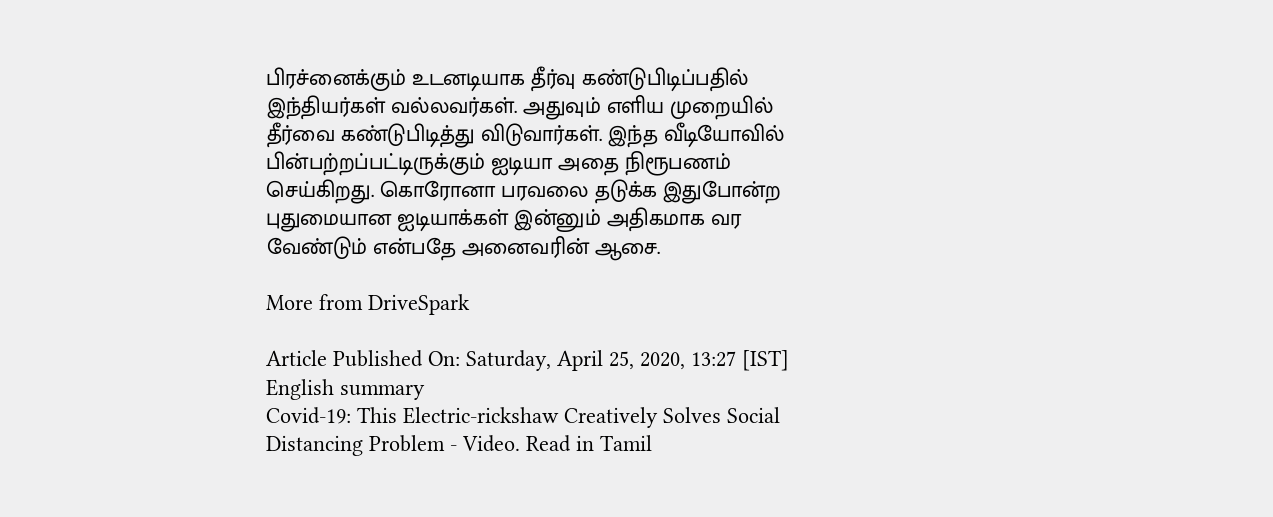பிரச்னைக்கும் உடனடியாக தீர்வு கண்டுபிடிப்பதில் இந்தியர்கள் வல்லவர்கள். அதுவும் எளிய முறையில் தீர்வை கண்டுபிடித்து விடுவார்கள். இந்த வீடியோவில் பின்பற்றப்பட்டிருக்கும் ஐடியா அதை நிரூபணம் செய்கிறது. கொரோனா பரவலை தடுக்க இதுபோன்ற புதுமையான ஐடியாக்கள் இன்னும் அதிகமாக வர வேண்டும் என்பதே அனைவரின் ஆசை.

More from DriveSpark

Article Published On: Saturday, April 25, 2020, 13:27 [IST]
English summary
Covid-19: This Electric-rickshaw Creatively Solves Social Distancing Problem - Video. Read in Tamil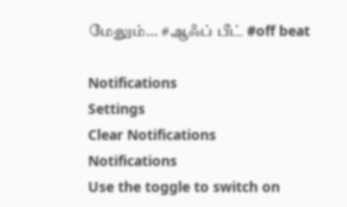மேலும்... #ஆஃப் பீட் #off beat

Notifications
Settings
Clear Notifications
Notifications
Use the toggle to switch on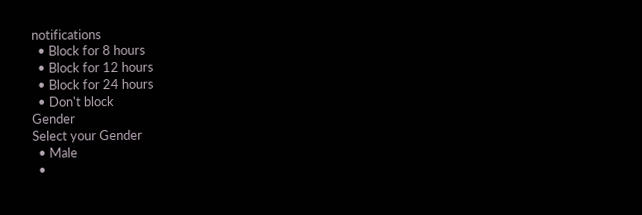notifications
  • Block for 8 hours
  • Block for 12 hours
  • Block for 24 hours
  • Don't block
Gender
Select your Gender
  • Male
  •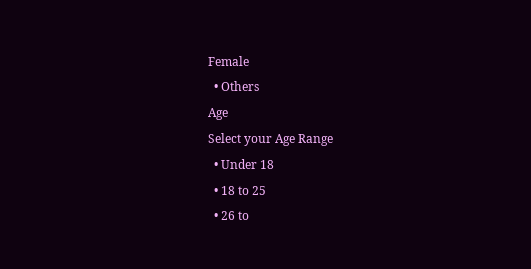Female
  • Others
Age
Select your Age Range
  • Under 18
  • 18 to 25
  • 26 to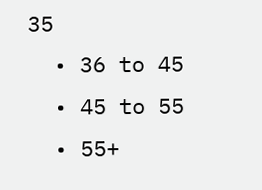35
  • 36 to 45
  • 45 to 55
  • 55+